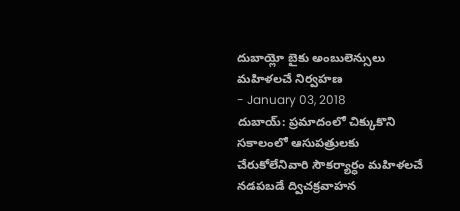దుబాయ్లో బైకు అంబులెన్సులు మహిళలచే నిర్వహణ
- January 03, 2018
దుబాయ్: ప్రమాదంలో చిక్కుకొని సకాలంలో ఆసుపత్రులకు చేరుకోలేనివారి సౌకర్యార్ధం మహిళలచే నడపబడే ద్విచక్రవాహన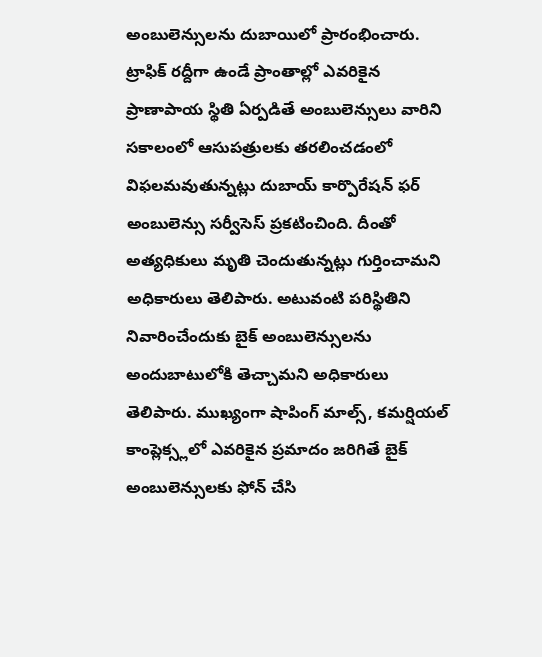అంబులెన్సులను దుబాయిలో ప్రారంభించారు. ట్రాఫిక్ రద్దీగా ఉండే ప్రాంతాల్లో ఎవరికైన ప్రాణాపాయ స్థితి ఏర్పడితే అంబులెన్సులు వారిని సకాలంలో ఆసుపత్రులకు తరలించడంలో విఫలమవుతున్నట్లు దుబాయ్ కార్పొరేషన్ ఫర్ అంబులెన్సు సర్వీసెస్ ప్రకటించింది. దీంతో అత్యధికులు మృతి చెందుతున్నట్లు గుర్తించామని అధికారులు తెలిపారు. అటువంటి పరిస్థితిని నివారించేందుకు బైక్ అంబులెన్సులను అందుబాటులోకి తెచ్చామని అధికారులు తెలిపారు. ముఖ్యంగా షాపింగ్ మాల్స్, కమర్షియల్ కాంప్లెక్స్లలో ఎవరికైన ప్రమాదం జరిగితే బైక్ అంబులెన్సులకు ఫోన్ చేసి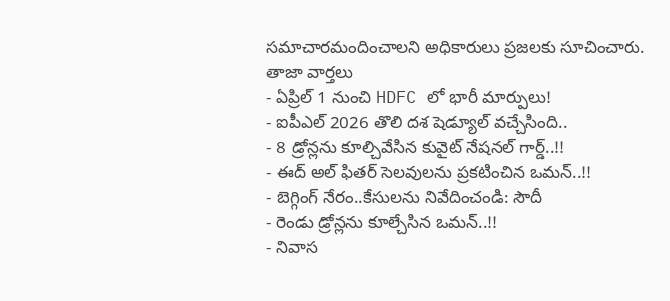సమాచారమందించాలని అధికారులు ప్రజలకు సూచించారు.
తాజా వార్తలు
- ఏప్రిల్ 1 నుంచి HDFC లో భారీ మార్పులు!
- ఐపీఎల్ 2026 తొలి దశ షెడ్యూల్ వచ్చేసింది..
- 8 డ్రోన్లను కూల్చివేసిన కువైట్ నేషనల్ గార్డ్..!!
- ఈద్ అల్ ఫితర్ సెలవులను ప్రకటించిన ఒమన్..!!
- బెగ్గింగ్ నేరం..కేసులను నివేదించండి: సౌదీ
- రెండు డ్రోన్లను కూల్చేసిన ఒమన్..!!
- నివాస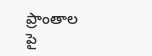ప్రాంతాల పై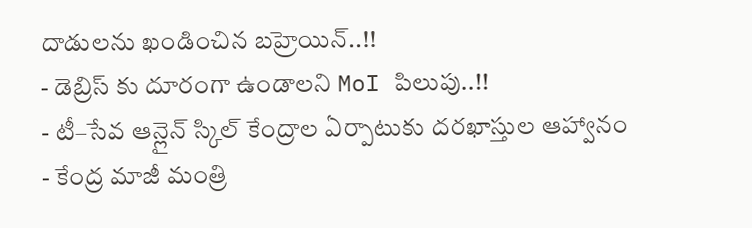దాడులను ఖండించిన బహ్రెయిన్..!!
- డెబ్రిస్ కు దూరంగా ఉండాలని MoI పిలుపు..!!
- టీ–సేవ ఆన్లైన్ స్కిల్ కేంద్రాల ఏర్పాటుకు దరఖాస్తుల ఆహ్వానం
- కేంద్ర మాజీ మంత్రి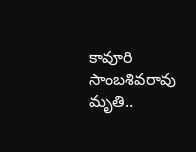కావూరి సాంబశివరావు మృతి..